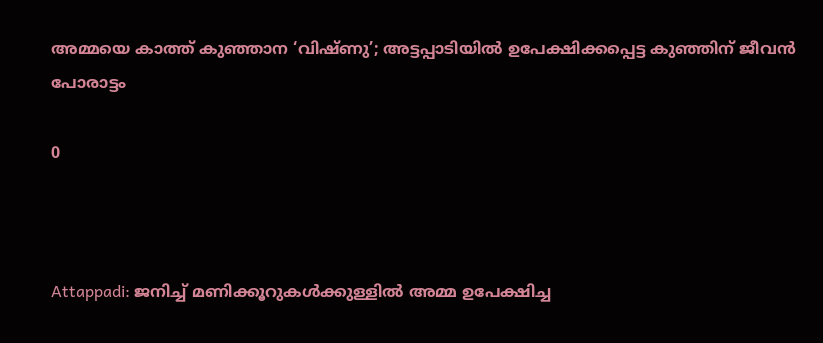അമ്മയെ കാത്ത് കുഞ്ഞാന ‘വിഷ്ണു’; അട്ടപ്പാടിയിൽ ഉപേക്ഷിക്കപ്പെട്ട കുഞ്ഞിന് ജീവൻ പോരാട്ടം

0



Attappadi: ജനിച്ച് മണിക്കൂറുകൾക്കുള്ളിൽ അമ്മ ഉപേക്ഷിച്ച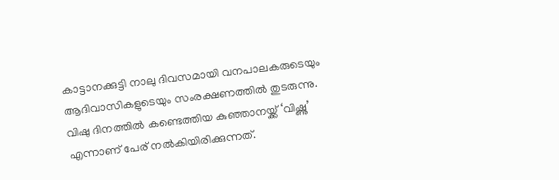കാട്ടാനക്കുട്ടി നാലു ദിവസമായി വനപാലകരുടെയും ആദിവാസികളുടെയും സംരക്ഷണത്തിൽ തുടരുന്നു. വിഷു ദിനത്തിൽ കണ്ടെത്തിയ കുഞ്ഞാനയ്ക്ക് ‘വിഷ്ണു’ എന്നാണ് പേര് നൽകിയിരിക്കുന്നത്.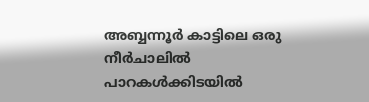അബ്ബന്നൂർ കാട്ടിലെ ഒരു നീർചാലിൽ പാറകൾക്കിടയിൽ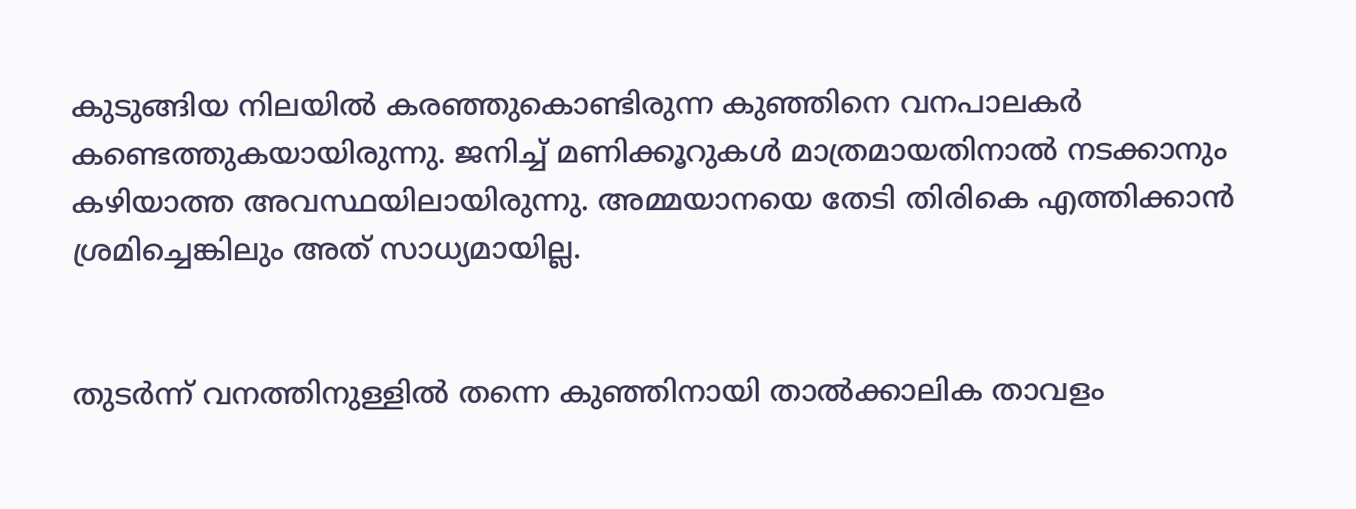കുടുങ്ങിയ നിലയിൽ കരഞ്ഞുകൊണ്ടിരുന്ന കുഞ്ഞിനെ വനപാലകർ കണ്ടെത്തുകയായിരുന്നു. ജനിച്ച് മണിക്കൂറുകൾ മാത്രമായതിനാൽ നടക്കാനും കഴിയാത്ത അവസ്ഥയിലായിരുന്നു. അമ്മയാനയെ തേടി തിരികെ എത്തിക്കാൻ ശ്രമിച്ചെങ്കിലും അത് സാധ്യമായില്ല.


തുടർന്ന് വനത്തിനുള്ളിൽ തന്നെ കുഞ്ഞിനായി താൽക്കാലിക താവളം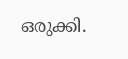ഒരുക്കി.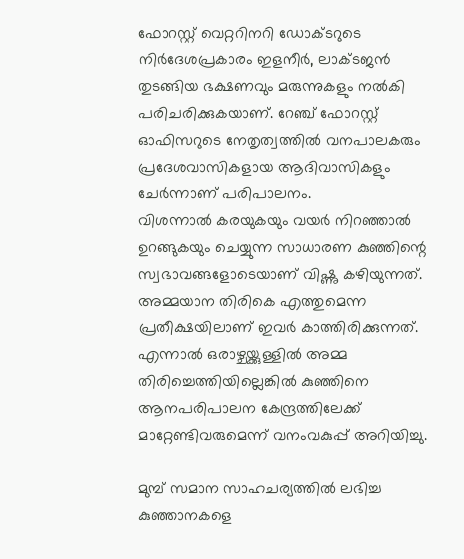ഫോറസ്റ്റ് വെറ്ററിനറി ഡോക്ടറുടെ നിർദേശപ്രകാരം ഇളനീർ, ലാക്ടജൻ തുടങ്ങിയ ഭക്ഷണവും മരുന്നുകളും നൽകി പരിചരിക്കുകയാണ്. റേഞ്ച് ഫോറസ്റ്റ് ഓഫിസറുടെ നേതൃത്വത്തിൽ വനപാലകരും പ്രദേശവാസികളായ ആദിവാസികളും ചേർന്നാണ് പരിപാലനം.
വിശന്നാൽ കരയുകയും വയർ നിറഞ്ഞാൽ ഉറങ്ങുകയും ചെയ്യുന്ന സാധാരണ കുഞ്ഞിന്റെ സ്വഭാവങ്ങളോടെയാണ് വിഷ്ണു കഴിയുന്നത്. അമ്മയാന തിരികെ എത്തുമെന്ന പ്രതീക്ഷയിലാണ് ഇവർ കാത്തിരിക്കുന്നത്. എന്നാൽ ഒരാഴ്ചയ്ക്കുള്ളിൽ അമ്മ തിരിച്ചെത്തിയില്ലെങ്കിൽ കുഞ്ഞിനെ ആനപരിപാലന കേന്ദ്രത്തിലേക്ക് മാറ്റേണ്ടിവരുമെന്ന് വനംവകുപ്പ് അറിയിച്ചു.

മുമ്പ് സമാന സാഹചര്യത്തിൽ ലഭിച്ച കുഞ്ഞാനകളെ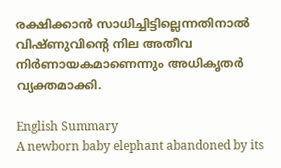രക്ഷിക്കാൻ സാധിച്ചിട്ടില്ലെന്നതിനാൽ വിഷ്ണുവിന്റെ നില അതീവ നിർണായകമാണെന്നും അധികൃതർ വ്യക്തമാക്കി.

English Summary
A newborn baby elephant abandoned by its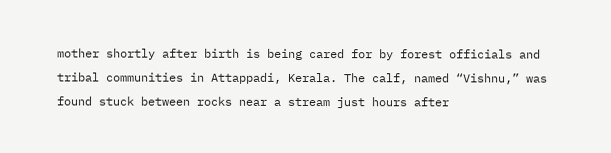mother shortly after birth is being cared for by forest officials and tribal communities in Attappadi, Kerala. The calf, named “Vishnu,” was found stuck between rocks near a stream just hours after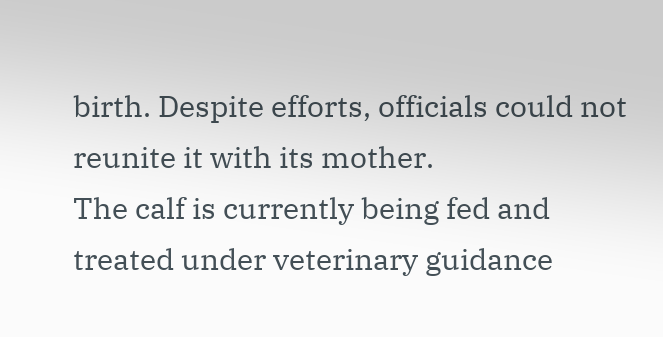birth. Despite efforts, officials could not reunite it with its mother.
The calf is currently being fed and treated under veterinary guidance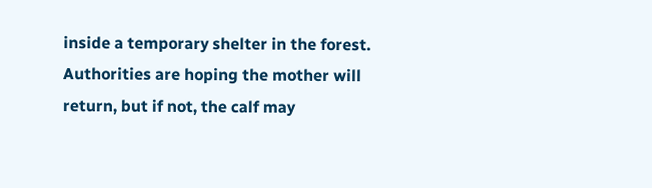inside a temporary shelter in the forest. Authorities are hoping the mother will return, but if not, the calf may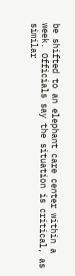be shifted to an elephant care center within a week. Officials say the situation is critical, as similar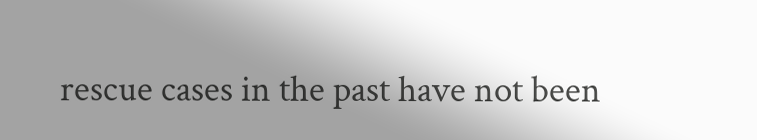rescue cases in the past have not been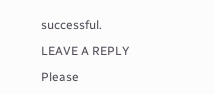successful.

LEAVE A REPLY

Please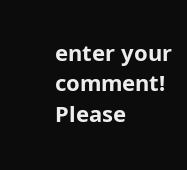enter your comment!
Please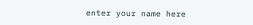enter your name here